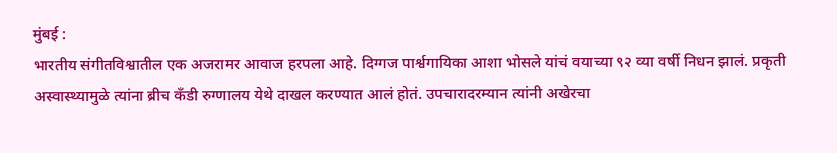मुंबई :
भारतीय संगीतविश्वातील एक अजरामर आवाज हरपला आहे. दिग्गज पार्श्वगायिका आशा भोसले यांचं वयाच्या ९२ व्या वर्षी निधन झालं. प्रकृती अस्वास्थ्यामुळे त्यांना ब्रीच कँडी रुग्णालय येथे दाखल करण्यात आलं होतं. उपचारादरम्यान त्यांनी अखेरचा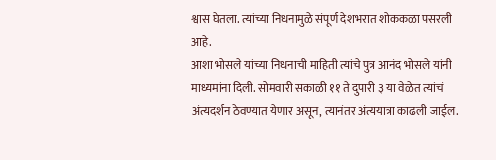श्वास घेतला. त्यांच्या निधनामुळे संपूर्ण देशभरात शोककळा पसरली आहे.
आशा भोसले यांच्या निधनाची माहिती त्यांचे पुत्र आनंद भोसले यांनी माध्यमांना दिली. सोमवारी सकाळी ११ ते दुपारी ३ या वेळेत त्यांचं अंत्यदर्शन ठेवण्यात येणार असून, त्यानंतर अंत्ययात्रा काढली जाईल.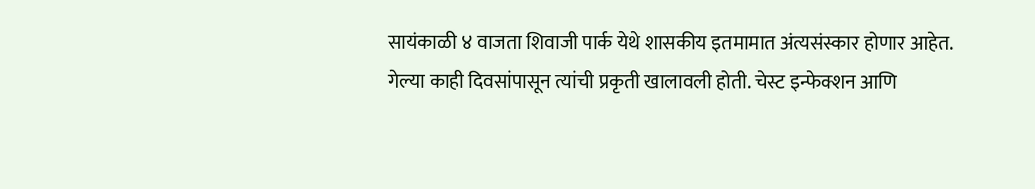सायंकाळी ४ वाजता शिवाजी पार्क येथे शासकीय इतमामात अंत्यसंस्कार होणार आहेत.
गेल्या काही दिवसांपासून त्यांची प्रकृती खालावली होती. चेस्ट इन्फेक्शन आणि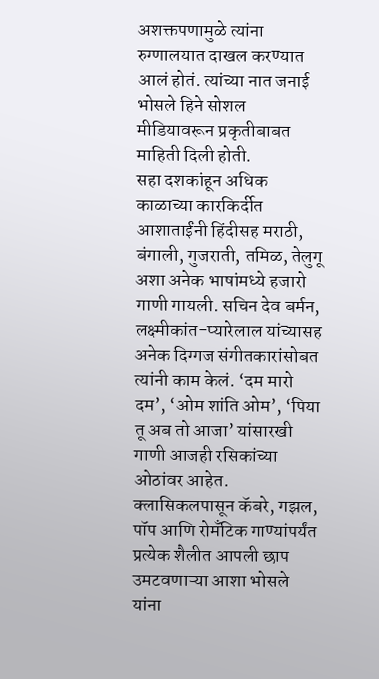अशक्तपणामुळे त्यांना रुग्णालयात दाखल करण्यात आलं होतं. त्यांच्या नात जनाई भोसले हिने सोशल मीडियावरून प्रकृतीबाबत माहिती दिली होती.
सहा दशकांहून अधिक काळाच्या कारकिर्दीत आशाताईंनी हिंदीसह मराठी, बंगाली, गुजराती, तमिळ, तेलुगू अशा अनेक भाषांमध्ये हजारो गाणी गायली. सचिन देव बर्मन, लक्ष्मीकांत-प्यारेलाल यांच्यासह अनेक दिग्गज संगीतकारांसोबत त्यांनी काम केलं. ‘दम मारो दम’, ‘ओम शांति ओम’, ‘पिया तू अब तो आजा’ यांसारखी गाणी आजही रसिकांच्या ओठांवर आहेत.
क्लासिकलपासून कॅबरे, गझल, पॉप आणि रोमँटिक गाण्यांपर्यंत प्रत्येक शैलीत आपली छाप उमटवणाऱ्या आशा भोसले यांना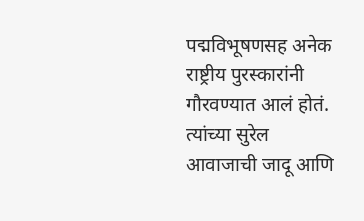पद्मविभूषणसह अनेक राष्ट्रीय पुरस्कारांनी गौरवण्यात आलं होतं.
त्यांच्या सुरेल आवाजाची जादू आणि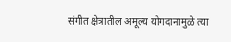संगीत क्षेत्रातील अमूल्य योगदानामुळे त्या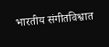भारतीय संगीतविश्वात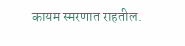कायम स्मरणात राहतील.